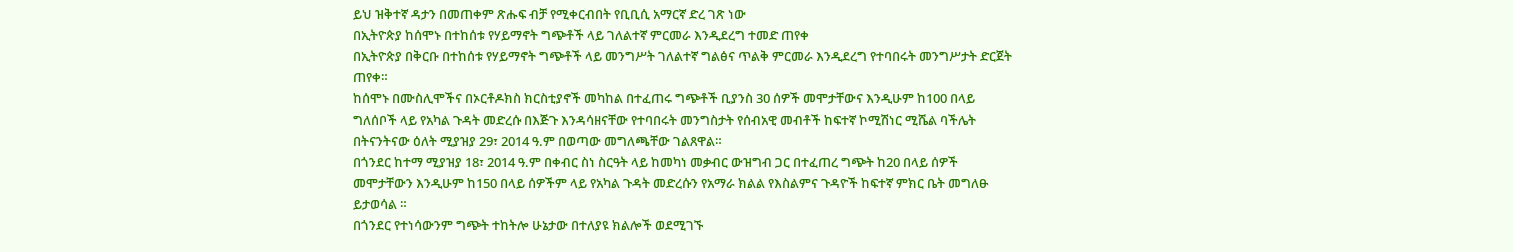ይህ ዝቅተኛ ዳታን በመጠቀም ጽሑፍ ብቻ የሚቀርብበት የቢቢሲ አማርኛ ድረ ገጽ ነው
በኢትዮጵያ ከሰሞኑ በተከሰቱ የሃይማኖት ግጭቶች ላይ ገለልተኛ ምርመራ እንዲደረግ ተመድ ጠየቀ
በኢትዮጵያ በቅርቡ በተከሰቱ የሃይማኖት ግጭቶች ላይ መንግሥት ገለልተኛ ግልፅና ጥልቅ ምርመራ እንዲደረግ የተባበሩት መንግሥታት ድርጀት ጠየቀ።
ከሰሞኑ በሙስሊሞችና በኦርቶዶክስ ክርስቲያኖች መካከል በተፈጠሩ ግጭቶች ቢያንስ 30 ሰዎች መሞታቸውና እንዲሁም ከ100 በላይ ግለሰቦች ላይ የአካል ጉዳት መድረሱ በእጅጉ እንዳሳዘናቸው የተባበሩት መንግስታት የሰብአዊ መብቶች ከፍተኛ ኮሚሽነር ሚሼል ባችሌት በትናንትናው ዕለት ሚያዝያ 29፣ 2014 ዓ.ም በወጣው መግለጫቸው ገልጸዋል።
በጎንደር ከተማ ሚያዝያ 18፣ 2014 ዓ.ም በቀብር ስነ ስርዓት ላይ ከመካነ መቃብር ውዝግብ ጋር በተፈጠረ ግጭት ከ20 በላይ ሰዎች መሞታቸውን እንዲሁም ከ150 በላይ ሰዎችም ላይ የአካል ጉዳት መድረሱን የአማራ ክልል የእስልምና ጉዳዮች ከፍተኛ ምክር ቤት መግለፁ ይታወሳል ።
በጎንደር የተነሳውንም ግጭት ተከትሎ ሁኔታው በተለያዩ ክልሎች ወደሚገኙ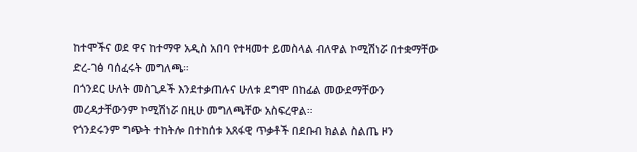ከተሞችና ወደ ዋና ከተማዋ አዲስ አበባ የተዛመተ ይመስላል ብለዋል ኮሚሽነሯ በተቋማቸው ድረ-ገፅ ባሰፈሩት መግለጫ።
በጎንደር ሁለት መስጊዶች እንደተቃጠሉና ሁለቱ ደግሞ በከፊል መውደማቸውን መረዳታቸውንም ኮሚሽነሯ በዚሁ መግለጫቸው አስፍረዋል።
የጎንደሩንም ግጭት ተከትሎ በተከሰቱ አጸፋዊ ጥቃቶች በደቡብ ክልል ስልጤ ዞን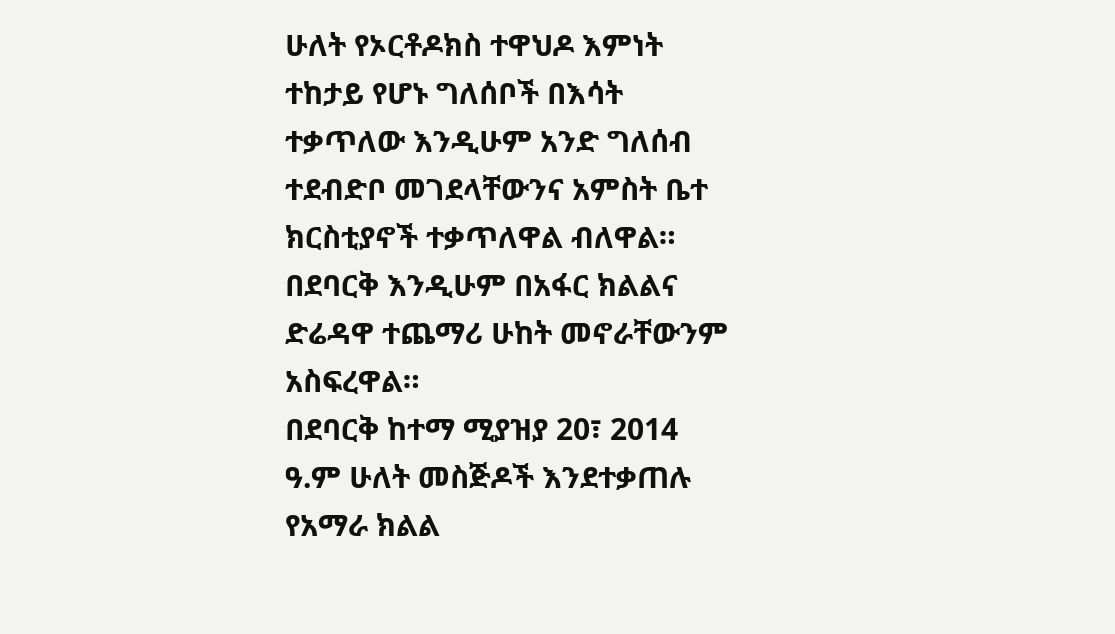ሁለት የኦርቶዶክስ ተዋህዶ እምነት ተከታይ የሆኑ ግለሰቦች በእሳት ተቃጥለው እንዲሁም አንድ ግለሰብ ተደብድቦ መገደላቸውንና አምስት ቤተ ክርስቲያኖች ተቃጥለዋል ብለዋል።
በደባርቅ እንዲሁም በአፋር ክልልና ድሬዳዋ ተጨማሪ ሁከት መኖራቸውንም አስፍረዋል።
በደባርቅ ከተማ ሚያዝያ 20፣ 2014 ዓ.ም ሁለት መስጅዶች እንደተቃጠሉ የአማራ ክልል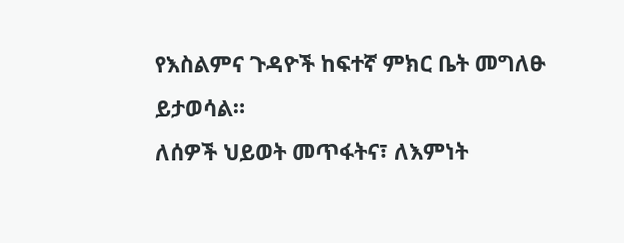የእስልምና ጉዳዮች ከፍተኛ ምክር ቤት መግለፁ ይታወሳል።
ለሰዎች ህይወት መጥፋትና፣ ለእምነት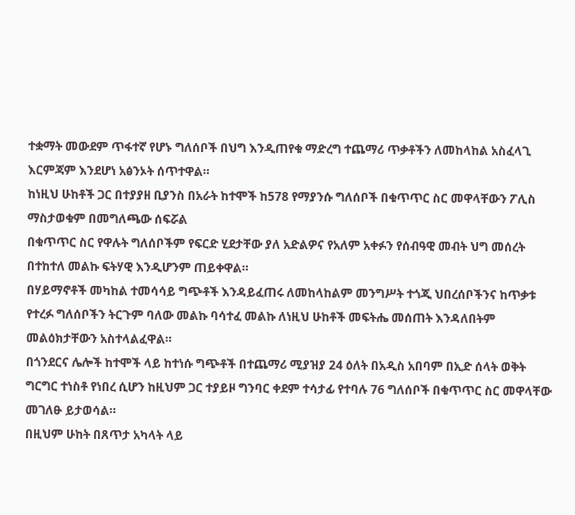ተቋማት መውደም ጥፋተኛ የሆኑ ግለሰቦች በህግ እንዲጠየቁ ማድረግ ተጨማሪ ጥቃቶችን ለመከላከል አስፈላጊ እርምጃም እንደሆነ አፅንኦት ሰጥተዋል።
ከነዚህ ሁከቶች ጋር በተያያዘ ቢያንስ በአራት ከተሞች ከ578 የማያንሱ ግለሰቦች በቁጥጥር ስር መዋላቸውን ፖሊስ ማስታወቁም በመግለጫው ሰፍሯል
በቁጥጥር ስር የዋሉት ግለሰቦችም የፍርድ ሂደታቸው ያለ አድልዎና የአለም አቀፉን የሰብዓዊ መብት ህግ መሰረት በተከተለ መልኩ ፍትሃዊ እንዲሆንም ጠይቀዋል።
በሃይማኖቶች መካከል ተመሳሳይ ግጭቶች እንዳይፈጠሩ ለመከላከልም መንግሥት ተጎጂ ህበረሰቦችንና ከጥቃቱ የተረፉ ግለሰቦችን ትርጉም ባለው መልኩ ባሳተፈ መልኩ ለነዚህ ሁከቶች መፍትሔ መሰጠት እንዳለበትም መልዕክታቸውን አስተላልፈዋል።
በጎንደርና ሌሎች ከተሞች ላይ ከተነሱ ግጭቶች በተጨማሪ ሚያዝያ 24 ዕለት በአዲስ አበባም በኢድ ሰላት ወቅት ግርግር ተነስቶ የነበረ ሲሆን ከዚህም ጋር ተያይዞ ግንባር ቀደም ተሳታፊ የተባሉ 76 ግለሰቦች በቁጥጥር ስር መዋላቸው መገለፁ ይታወሳል።
በዚህም ሁከት በጸጥታ አካላት ላይ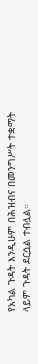የአካል ጉዳት እንዲሁም በሕዝብና በመንግሥት ተቋማት ላይም ጉዳት ደርሷል ተብሏል።